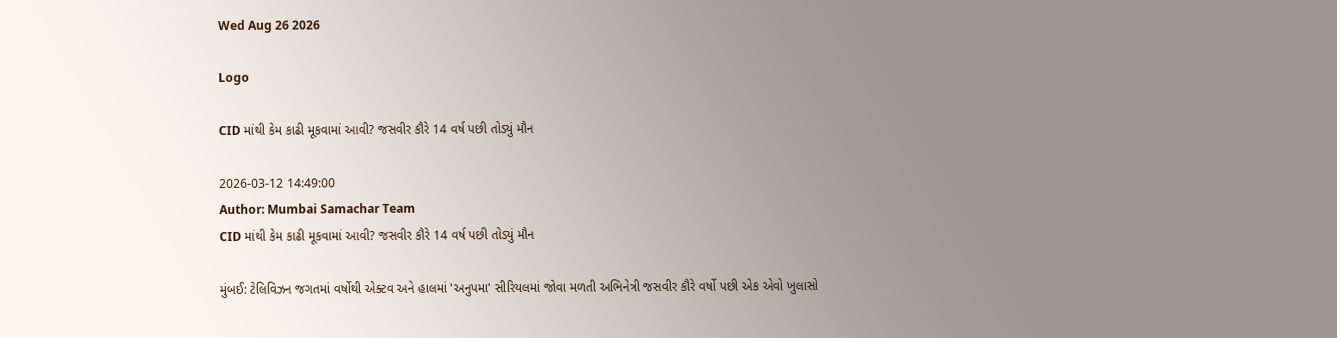Wed Aug 26 2026

Logo

CID માંથી કેમ કાઢી મૂકવામાં આવી? જસવીર કૌરે 14 વર્ષ પછી તોડ્યું મૌન

2026-03-12 14:49:00
Author: Mumbai Samachar Team
CID માંથી કેમ કાઢી મૂકવામાં આવી? જસવીર કૌરે 14 વર્ષ પછી તોડ્યું મૌન

મુંબઈ: ટેલિવિઝન જગતમાં વર્ષોથી એક્ટવ અને હાલમાં 'અનુપમા' સીરિયલમાં જોવા મળતી અભિનેત્રી જસવીર કૌરે વર્ષો પછી એક એવો ખુલાસો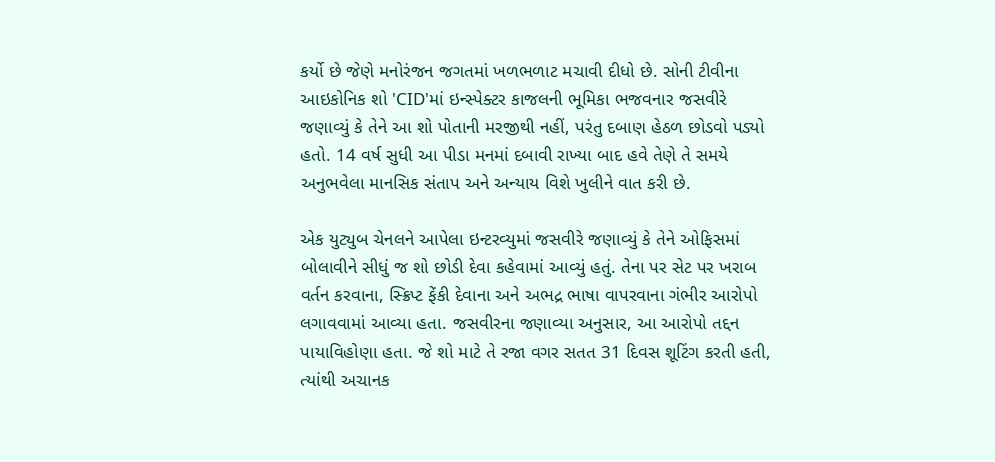કર્યો છે જેણે મનોરંજન જગતમાં ખળભળાટ મચાવી દીધો છે. સોની ટીવીના આઇકોનિક શો 'CID'માં ઇન્સ્પેક્ટર કાજલની ભૂમિકા ભજવનાર જસવીરે જણાવ્યું કે તેને આ શો પોતાની મરજીથી નહીં, પરંતુ દબાણ હેઠળ છોડવો પડ્યો હતો. 14 વર્ષ સુધી આ પીડા મનમાં દબાવી રાખ્યા બાદ હવે તેણે તે સમયે અનુભવેલા માનસિક સંતાપ અને અન્યાય વિશે ખુલીને વાત કરી છે.

એક યુટ્યુબ ચેનલને આપેલા ઇન્ટરવ્યુમાં જસવીરે જણાવ્યું કે તેને ઓફિસમાં બોલાવીને સીધું જ શો છોડી દેવા કહેવામાં આવ્યું હતું. તેના પર સેટ પર ખરાબ વર્તન કરવાના, સ્ક્રિપ્ટ ફેંકી દેવાના અને અભદ્ર ભાષા વાપરવાના ગંભીર આરોપો લગાવવામાં આવ્યા હતા. જસવીરના જણાવ્યા અનુસાર, આ આરોપો તદ્દન પાયાવિહોણા હતા. જે શો માટે તે રજા વગર સતત 31 દિવસ શૂટિંગ કરતી હતી, ત્યાંથી અચાનક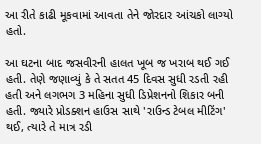આ રીતે કાઢી મૂકવામાં આવતા તેને જોરદાર આંચકો લાગ્યો હતો.

આ ઘટના બાદ જસવીરની હાલત ખૂબ જ ખરાબ થઈ ગઈ હતી. તેણે જણાવ્યું કે તે સતત 45 દિવસ સુધી રડતી રહી હતી અને લગભગ 3 મહિના સુધી ડિપ્રેશનનો શિકાર બની હતી. જ્યારે પ્રોડક્શન હાઉસ સાથે 'રાઉન્ડ ટેબલ મીટિંગ' થઈ, ત્યારે તે માત્ર રડી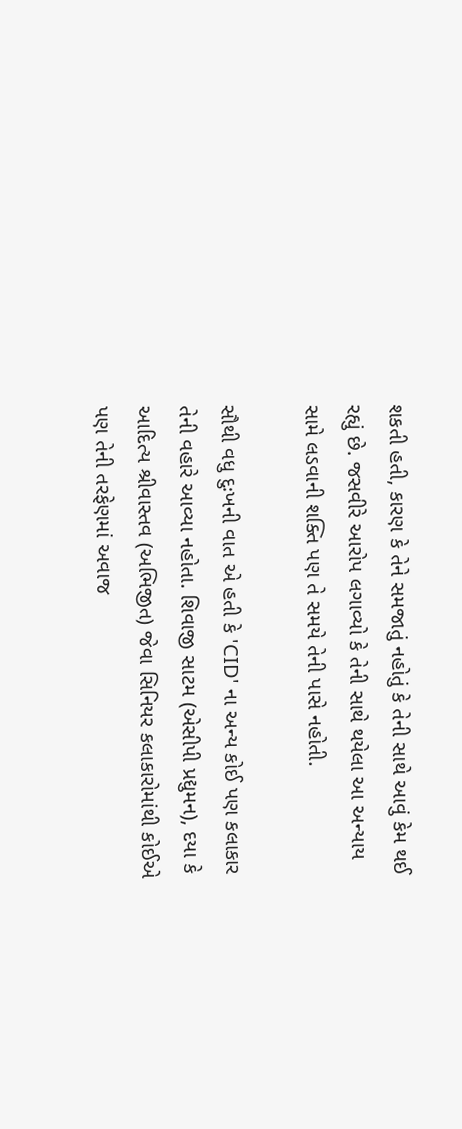શકતી હતી, કારણ કે તેને સમજાતું નહોતું કે તેની સાથે આવું કેમ થઈ રહ્યું છે. જસવીરે આરોપ લગાવ્યો કે તેની સાથે થયેલા આ અન્યાય સામે લડવાની શક્તિ પણ તે સમયે તેની પાસે નહોતી.

સૌથી વધુ દુઃખની વાત એ હતી કે 'CID' ના અન્ય કોઈ પણ કલાકાર તેની વહારે આવ્યા નહોતા. શિવાજી સાટમ (એસીપી પ્રદ્યુમન), દયા કે આદિત્ય શ્રીવાસ્તવ (અભિજીત) જેવા સિનિયર કલાકારોમાંથી કોઈએ પણ તેની તરફેણમાં અવાજ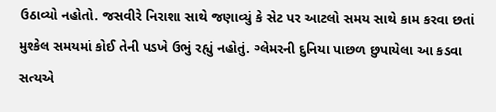ઉઠાવ્યો નહોતો. જસવીરે નિરાશા સાથે જણાવ્યું કે સેટ પર આટલો સમય સાથે કામ કરવા છતાં મુશ્કેલ સમયમાં કોઈ તેની પડખે ઉભું રહ્યું નહોતું. ગ્લેમરની દુનિયા પાછળ છુપાયેલા આ કડવા સત્યએ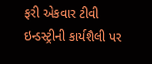ફરી એકવાર ટીવી ઇન્ડસ્ટ્રીની કાર્યશૈલી પર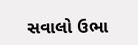સવાલો ઉભા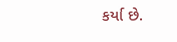કર્યા છે.